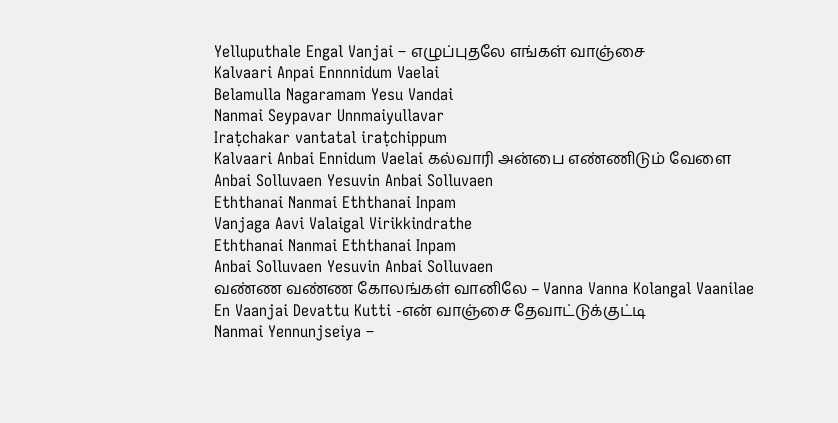Yelluputhale Engal Vanjai – எழுப்புதலே எங்கள் வாஞ்சை
Kalvaari Anpai Ennnnidum Vaelai
Belamulla Nagaramam Yesu Vandai
Nanmai Seypavar Unnmaiyullavar
Iraṭchakar vantatal iraṭchippum
Kalvaari Anbai Ennidum Vaelai கல்வாரி அன்பை எண்ணிடும் வேளை
Anbai Solluvaen Yesuvin Anbai Solluvaen
Eththanai Nanmai Eththanai Inpam
Vanjaga Aavi Valaigal Virikkindrathe
Eththanai Nanmai Eththanai Inpam
Anbai Solluvaen Yesuvin Anbai Solluvaen
வண்ண வண்ண கோலங்கள் வானிலே – Vanna Vanna Kolangal Vaanilae
En Vaanjai Devattu Kutti -என் வாஞ்சை தேவாட்டுக்குட்டி
Nanmai Yennunjseiya –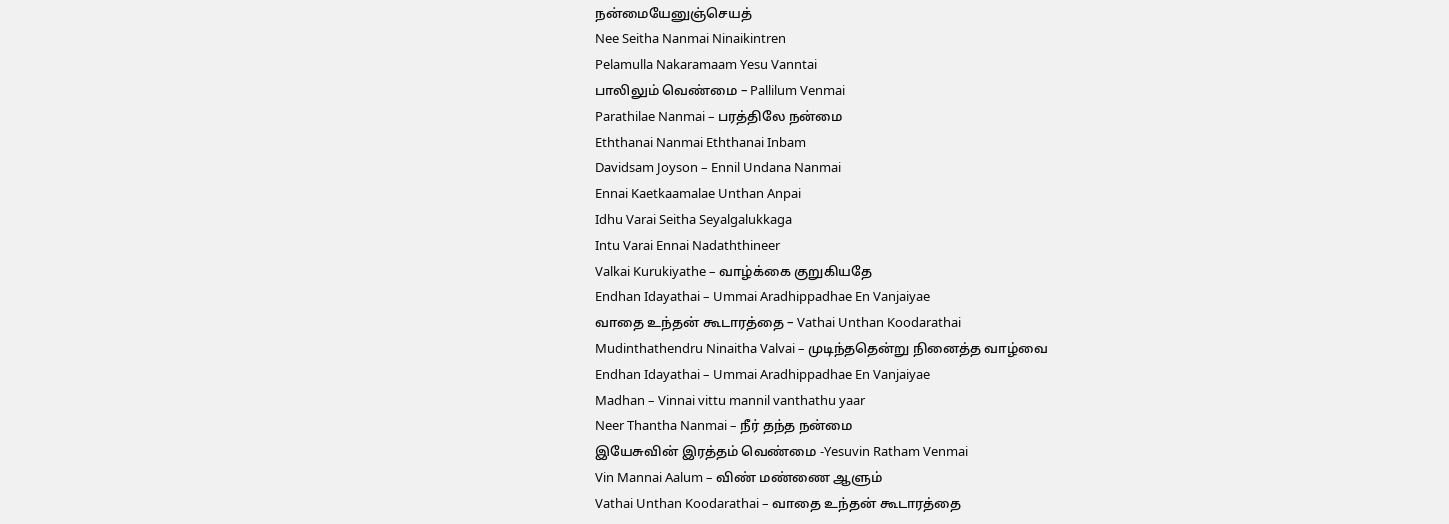நன்மையேனுஞ்செயத்
Nee Seitha Nanmai Ninaikintren
Pelamulla Nakaramaam Yesu Vanntai
பாலிலும் வெண்மை – Pallilum Venmai
Parathilae Nanmai – பரத்திலே நன்மை
Eththanai Nanmai Eththanai Inbam
Davidsam Joyson – Ennil Undana Nanmai
Ennai Kaetkaamalae Unthan Anpai
Idhu Varai Seitha Seyalgalukkaga
Intu Varai Ennai Nadaththineer
Valkai Kurukiyathe – வாழ்க்கை குறுகியதே
Endhan Idayathai – Ummai Aradhippadhae En Vanjaiyae
வாதை உந்தன் கூடாரத்தை – Vathai Unthan Koodarathai
Mudinthathendru Ninaitha Valvai – முடிந்ததென்று நினைத்த வாழ்வை
Endhan Idayathai – Ummai Aradhippadhae En Vanjaiyae
Madhan – Vinnai vittu mannil vanthathu yaar
Neer Thantha Nanmai – நீர் தந்த நன்மை
இயேசுவின் இரத்தம் வெண்மை -Yesuvin Ratham Venmai
Vin Mannai Aalum – விண் மண்ணை ஆளும்
Vathai Unthan Koodarathai – வாதை உந்தன் கூடாரத்தை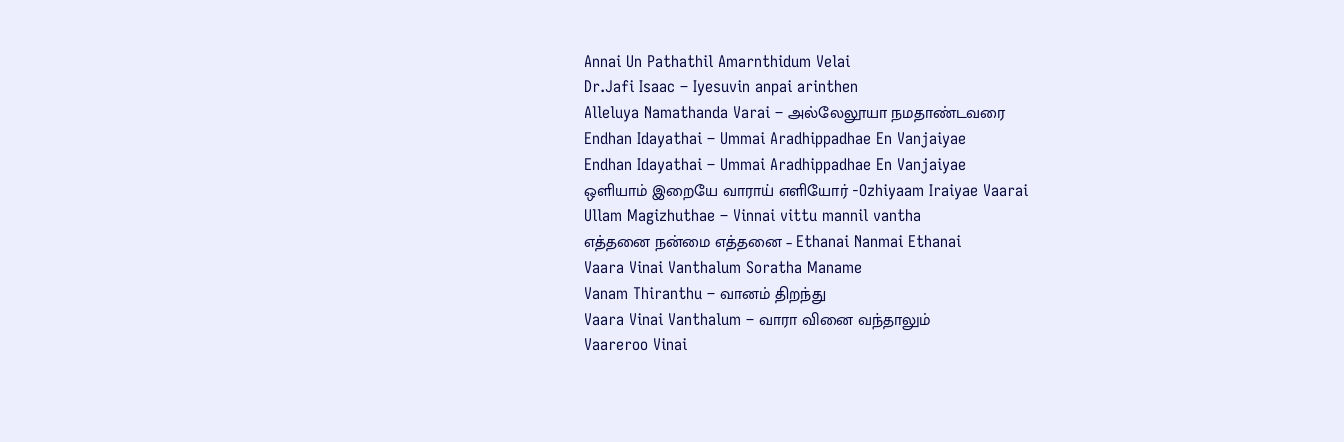Annai Un Pathathil Amarnthidum Velai
Dr.Jafi Isaac – Iyesuvin anpai arinthen
Alleluya Namathanda Varai – அல்லேலூயா நமதாண்டவரை
Endhan Idayathai – Ummai Aradhippadhae En Vanjaiyae
Endhan Idayathai – Ummai Aradhippadhae En Vanjaiyae
ஒளியாம் இறையே வாராய் எளியோர் -Ozhiyaam Iraiyae Vaarai
Ullam Magizhuthae – Vinnai vittu mannil vantha
எத்தனை நன்மை எத்தனை – Ethanai Nanmai Ethanai
Vaara Vinai Vanthalum Soratha Maname
Vanam Thiranthu – வானம் திறந்து
Vaara Vinai Vanthalum – வாரா வினை வந்தாலும்
Vaareroo Vinai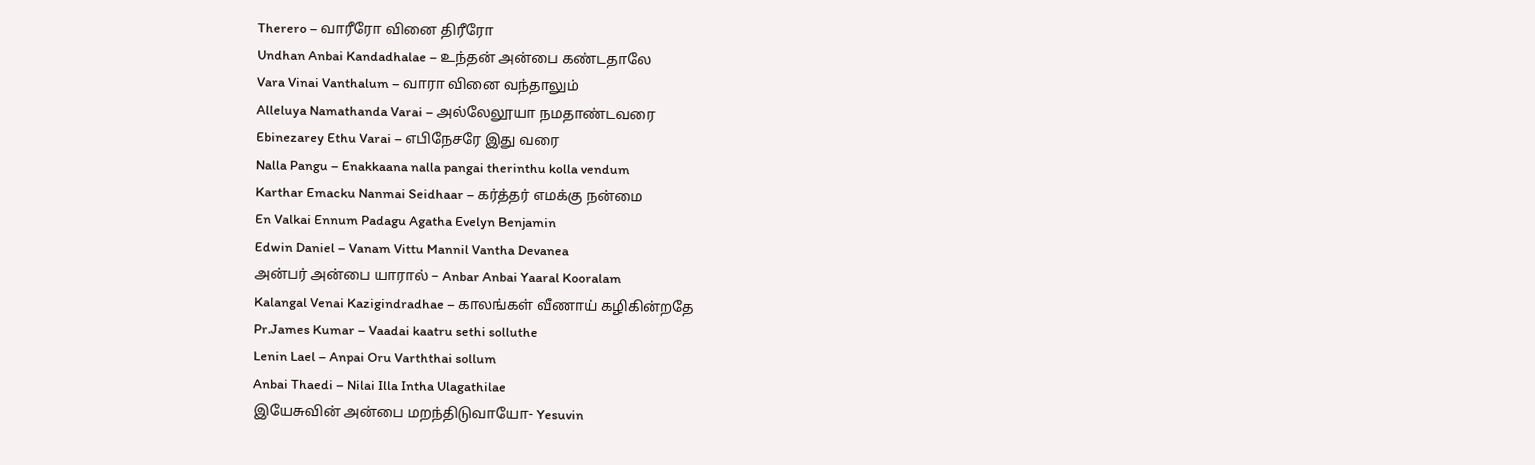Therero – வாரீரோ வினை திரீரோ
Undhan Anbai Kandadhalae – உந்தன் அன்பை கண்டதாலே
Vara Vinai Vanthalum – வாரா வினை வந்தாலும்
Alleluya Namathanda Varai – அல்லேலூயா நமதாண்டவரை
Ebinezarey Ethu Varai – எபிநேசரே இது வரை
Nalla Pangu – Enakkaana nalla pangai therinthu kolla vendum
Karthar Emacku Nanmai Seidhaar – கர்த்தர் எமக்கு நன்மை
En Valkai Ennum Padagu Agatha Evelyn Benjamin
Edwin Daniel – Vanam Vittu Mannil Vantha Devanea
அன்பர் அன்பை யாரால் – Anbar Anbai Yaaral Kooralam
Kalangal Venai Kazigindradhae – காலங்கள் வீணாய் கழிகின்றதே
Pr.James Kumar – Vaadai kaatru sethi solluthe
Lenin Lael – Anpai Oru Varththai sollum
Anbai Thaedi – Nilai Illa Intha Ulagathilae
இயேசுவின் அன்பை மறந்திடுவாயோ- Yesuvin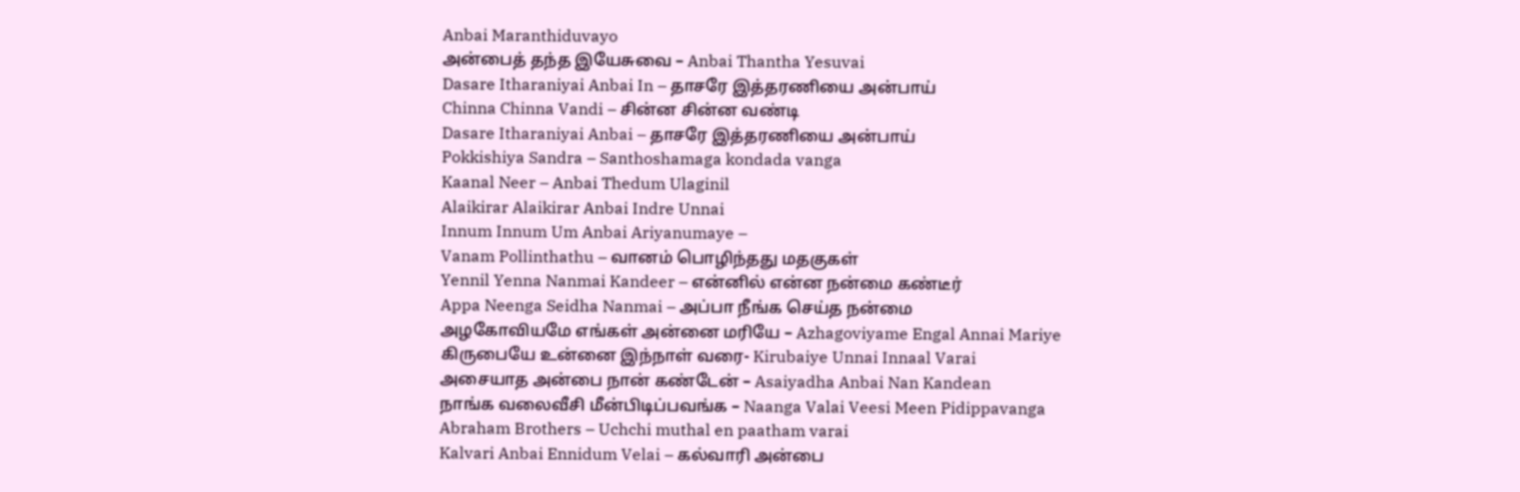Anbai Maranthiduvayo
அன்பைத் தந்த இயேசுவை – Anbai Thantha Yesuvai
Dasare Itharaniyai Anbai In – தாசரே இத்தரணியை அன்பாய்
Chinna Chinna Vandi – சின்ன சின்ன வண்டி
Dasare Itharaniyai Anbai – தாசரே இத்தரணியை அன்பாய்
Pokkishiya Sandra – Santhoshamaga kondada vanga
Kaanal Neer – Anbai Thedum Ulaginil
Alaikirar Alaikirar Anbai Indre Unnai
Innum Innum Um Anbai Ariyanumaye –
Vanam Pollinthathu – வானம் பொழிந்தது மதகுகள்
Yennil Yenna Nanmai Kandeer – என்னில் என்ன நன்மை கண்டீர்
Appa Neenga Seidha Nanmai – அப்பா நீங்க செய்த நன்மை
அழகோவியமே எங்கள் அன்னை மரியே – Azhagoviyame Engal Annai Mariye
கிருபையே உன்னை இந்நாள் வரை- Kirubaiye Unnai Innaal Varai
அசையாத அன்பை நான் கண்டேன் – Asaiyadha Anbai Nan Kandean
நாங்க வலைவீசி மீன்பிடிப்பவங்க – Naanga Valai Veesi Meen Pidippavanga
Abraham Brothers – Uchchi muthal en paatham varai
Kalvari Anbai Ennidum Velai – கல்வாரி அன்பை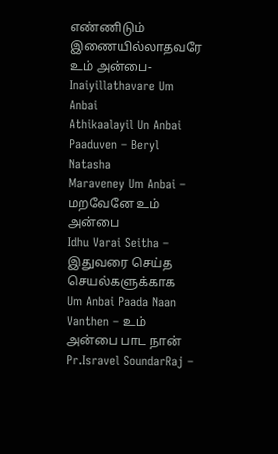எண்ணிடும்
இணையில்லாதவரே உம் அன்பை- Inaiyillathavare Um Anbai
Athikaalayil Un Anbai Paaduven – Beryl Natasha
Maraveney Um Anbai – மறவேனே உம் அன்பை
Idhu Varai Seitha – இதுவரை செய்த செயல்களுக்காக
Um Anbai Paada Naan Vanthen – உம் அன்பை பாட நான்
Pr.Isravel SoundarRaj –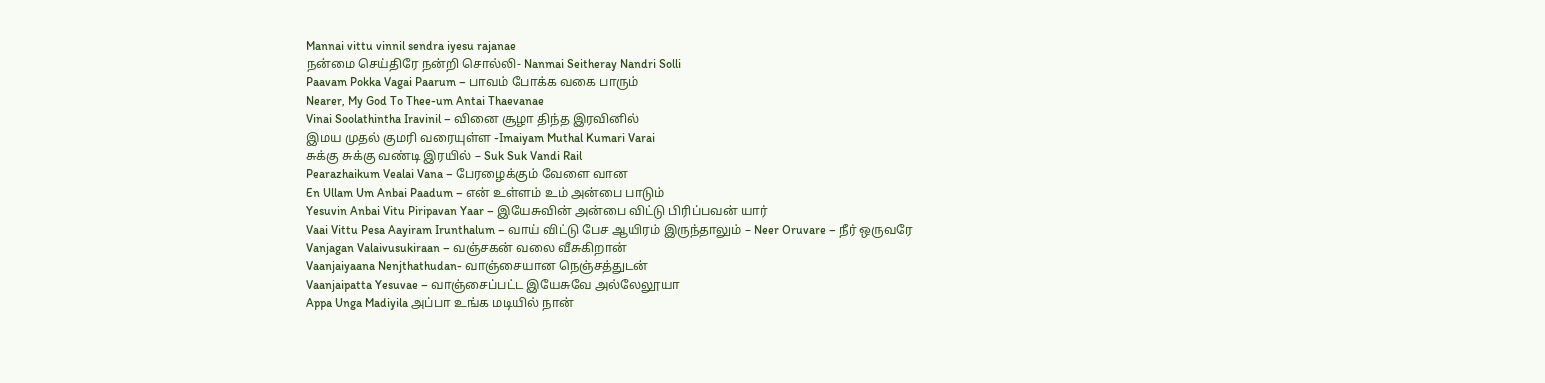Mannai vittu vinnil sendra iyesu rajanae
நன்மை செய்திரே நன்றி சொல்லி- Nanmai Seitheray Nandri Solli
Paavam Pokka Vagai Paarum – பாவம் போக்க வகை பாரும்
Nearer, My God To Thee-um Antai Thaevanae
Vinai Soolathintha Iravinil – வினை சூழா திந்த இரவினில்
இமய முதல் குமரி வரையுள்ள -Imaiyam Muthal Kumari Varai
சுக்கு சுக்கு வண்டி இரயில் – Suk Suk Vandi Rail
Pearazhaikum Vealai Vana – பேரழைக்கும் வேளை வான
En Ullam Um Anbai Paadum – என் உள்ளம் உம் அன்பை பாடும்
Yesuvin Anbai Vitu Piripavan Yaar – இயேசுவின் அன்பை விட்டு பிரிப்பவன் யார்
Vaai Vittu Pesa Aayiram Irunthalum – வாய் விட்டு பேச ஆயிரம் இருந்தாலும் – Neer Oruvare – நீர் ஒருவரே
Vanjagan Valaivusukiraan – வஞ்சகன் வலை வீசுகிறான்
Vaanjaiyaana Nenjthathudan- வாஞ்சையான நெஞ்சத்துடன்
Vaanjaipatta Yesuvae – வாஞ்சைப்பட்ட இயேசுவே அல்லேலூயா
Appa Unga Madiyila அப்பா உங்க மடியில் நான்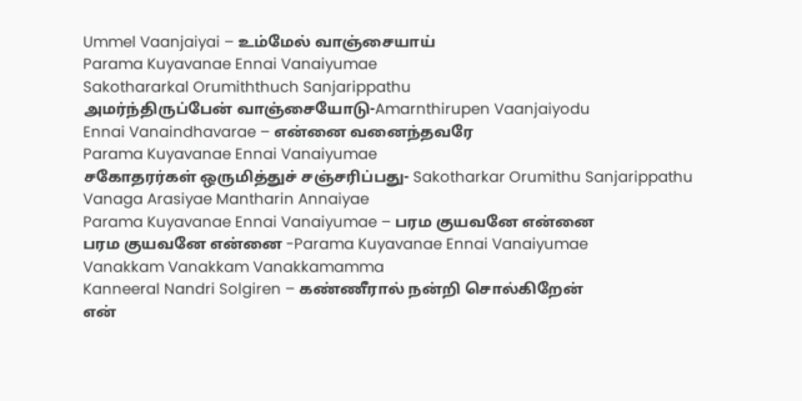Ummel Vaanjaiyai – உம்மேல் வாஞ்சையாய்
Parama Kuyavanae Ennai Vanaiyumae
Sakothararkal Orumiththuch Sanjarippathu
அமர்ந்திருப்பேன் வாஞ்சையோடு-Amarnthirupen Vaanjaiyodu
Ennai Vanaindhavarae – என்னை வனைந்தவரே
Parama Kuyavanae Ennai Vanaiyumae
சகோதரர்கள் ஒருமித்துச் சஞ்சரிப்பது- Sakotharkar Orumithu Sanjarippathu
Vanaga Arasiyae Mantharin Annaiyae
Parama Kuyavanae Ennai Vanaiyumae – பரம குயவனே என்னை
பரம குயவனே என்னை -Parama Kuyavanae Ennai Vanaiyumae
Vanakkam Vanakkam Vanakkamamma
Kanneeral Nandri Solgiren – கண்ணீரால் நன்றி சொல்கிறேன்
என்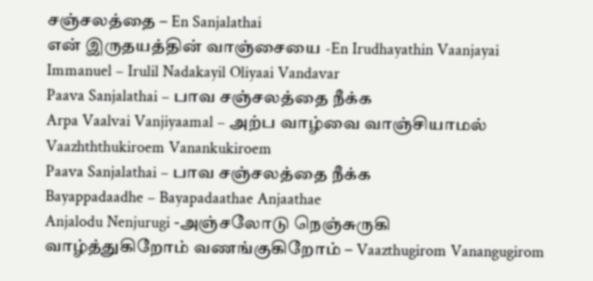சஞ்சலத்தை – En Sanjalathai
என் இருதயத்தின் வாஞ்சையை -En Irudhayathin Vaanjayai
Immanuel – Irulil Nadakayil Oliyaai Vandavar
Paava Sanjalathai – பாவ சஞ்சலத்தை நீக்க
Arpa Vaalvai Vanjiyaamal – அற்ப வாழ்வை வாஞ்சியாமல்
Vaazhththukiroem Vanankukiroem
Paava Sanjalathai – பாவ சஞ்சலத்தை நீக்க
Bayappadaadhe – Bayapadaathae Anjaathae
Anjalodu Nenjurugi -அஞ்சலோடு நெஞ்சுருகி
வாழ்த்துகிறோம் வணங்குகிறோம் – Vaazthugirom Vanangugirom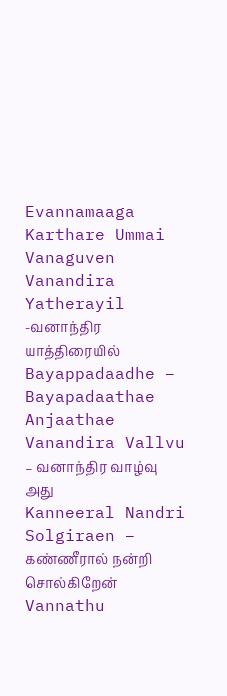Evannamaaga Karthare Ummai Vanaguven
Vanandira Yatherayil -வனாந்திர யாத்திரையில்
Bayappadaadhe – Bayapadaathae Anjaathae
Vanandira Vallvu – வனாந்திர வாழ்வு அது
Kanneeral Nandri Solgiraen – கண்ணீரால் நன்றி சொல்கிறேன்
Vannathu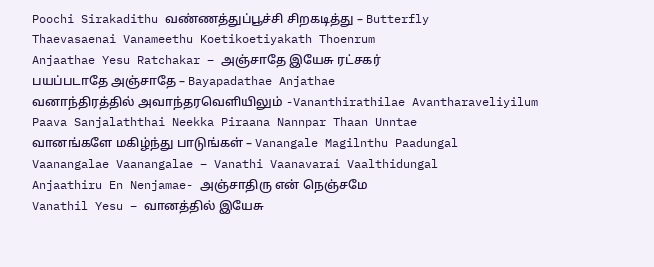Poochi Sirakadithu வண்ணத்துப்பூச்சி சிறகடித்து – Butterfly
Thaevasaenai Vanameethu Koetikoetiyakath Thoenrum
Anjaathae Yesu Ratchakar – அஞ்சாதே இயேசு ரட்சகர்
பயப்படாதே அஞ்சாதே – Bayapadathae Anjathae
வனாந்திரத்தில் அவாந்தரவெளியிலும் -Vananthirathilae Avantharaveliyilum
Paava Sanjalaththai Neekka Piraana Nannpar Thaan Unntae
வானங்களே மகிழ்ந்து பாடுங்கள் – Vanangale Magilnthu Paadungal
Vaanangalae Vaanangalae – Vanathi Vaanavarai Vaalthidungal
Anjaathiru En Nenjamae- அஞ்சாதிரு என் நெஞ்சமே
Vanathil Yesu – வானத்தில் இயேசு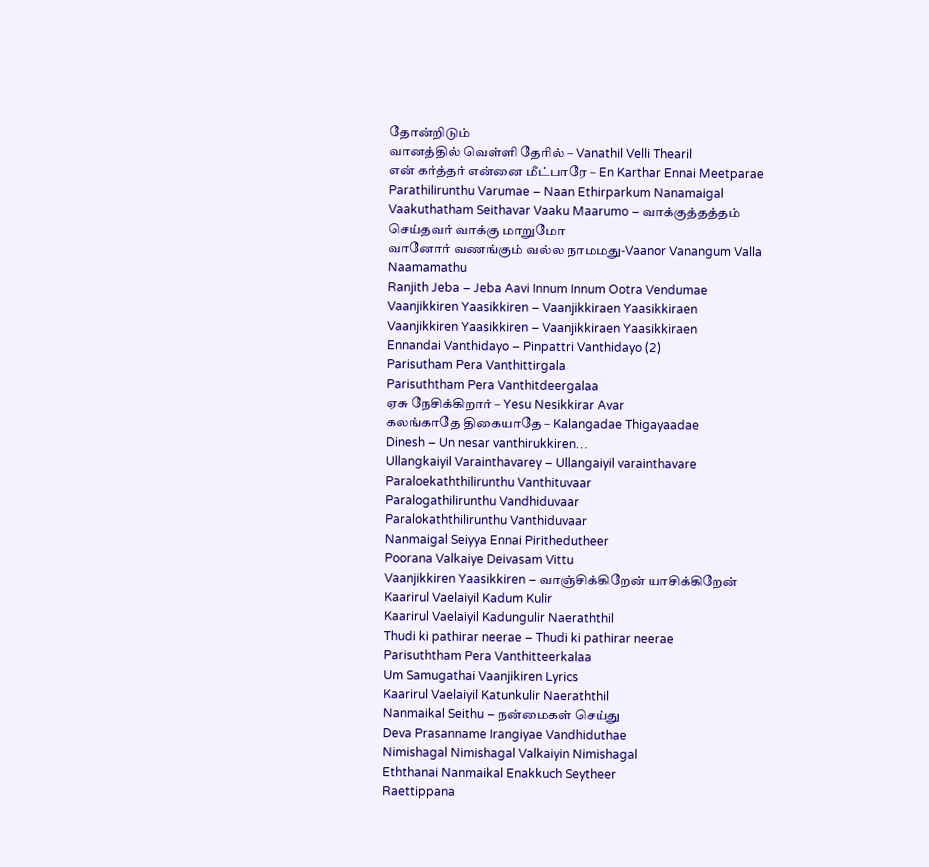தோன்றிடும்
வானத்தில் வெள்ளி தேரில் – Vanathil Velli Thearil
என் கர்த்தர் என்னை மீட்பாரே – En Karthar Ennai Meetparae
Parathilirunthu Varumae – Naan Ethirparkum Nanamaigal
Vaakuthatham Seithavar Vaaku Maarumo – வாக்குத்தத்தம் செய்தவர் வாக்கு மாறுமோ
வானோர் வணங்கும் வல்ல நாமமது-Vaanor Vanangum Valla Naamamathu
Ranjith Jeba – Jeba Aavi Innum Innum Ootra Vendumae
Vaanjikkiren Yaasikkiren – Vaanjikkiraen Yaasikkiraen
Vaanjikkiren Yaasikkiren – Vaanjikkiraen Yaasikkiraen
Ennandai Vanthidayo – Pinpattri Vanthidayo (2)
Parisutham Pera Vanthittirgala
Parisuththam Pera Vanthitdeergalaa
ஏசு நேசிக்கிறார் – Yesu Nesikkirar Avar
கலங்காதே திகையாதே – Kalangadae Thigayaadae
Dinesh – Un nesar vanthirukkiren…
Ullangkaiyil Varainthavarey – Ullangaiyil varainthavare
Paraloekaththilirunthu Vanthituvaar
Paralogathilirunthu Vandhiduvaar
Paralokaththilirunthu Vanthiduvaar
Nanmaigal Seiyya Ennai Pirithedutheer
Poorana Valkaiye Deivasam Vittu
Vaanjikkiren Yaasikkiren – வாஞ்சிக்கிறேன் யாசிக்கிறேன்
Kaarirul Vaelaiyil Kadum Kulir
Kaarirul Vaelaiyil Kadungulir Naeraththil
Thudi ki pathirar neerae – Thudi ki pathirar neerae
Parisuththam Pera Vanthitteerkalaa
Um Samugathai Vaanjikiren Lyrics
Kaarirul Vaelaiyil Katunkulir Naeraththil
Nanmaikal Seithu – நன்மைகள் செய்து
Deva Prasanname Irangiyae Vandhiduthae
Nimishagal Nimishagal Valkaiyin Nimishagal
Eththanai Nanmaikal Enakkuch Seytheer
Raettippana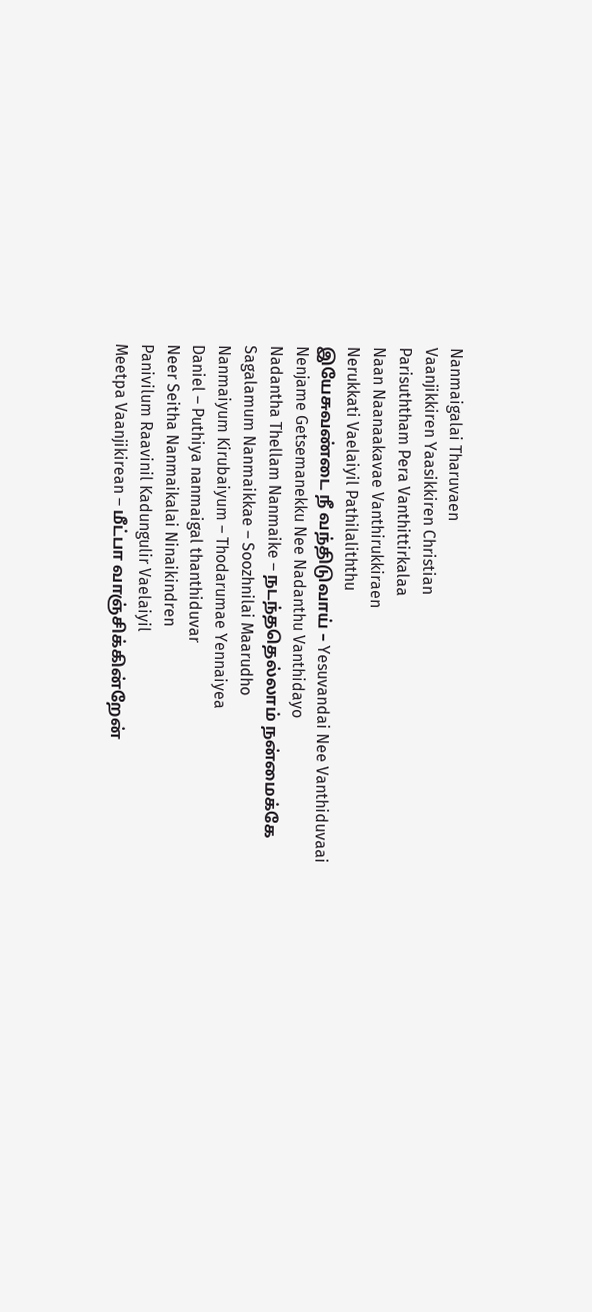Nanmaigalai Tharuvaen
Vaanjikkiren Yaasikkiren Christian
Parisuththam Pera Vanthittirkalaa
Naan Naanaakavae Vanthirukkiraen
Nerukkati Vaelaiyil Pathilaliththu
இயேசுவண்டை நீ வந்திடுவாய் – Yesuvandai Nee Vanthiduvaai
Nenjame Getsemanekku Nee Nadanthu Vanthidayo
Nadantha Thellam Nanmaike – நடந்ததெல்லாம் நன்மைக்கே
Sagalamum Nanmaikkae – Soozhnilai Maarudho
Nanmaiyum Kirubaiyum – Thodarumae Yennaiyea
Daniel – Puthiya nanmaigal thanthiduvar
Neer Seitha Nanmaikalai Ninaikindren
Panivilum Raavinil Kadungulir Vaelaiyil
Meetpa Vaanjikirean – மீட்பா வாஞ்சிக்கின்றேன்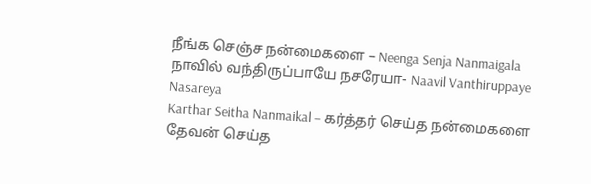நீங்க செஞ்ச நன்மைகளை – Neenga Senja Nanmaigala
நாவில் வந்திருப்பாயே நசரேயா- Naavil Vanthiruppaye Nasareya
Karthar Seitha Nanmaikal – கர்த்தர் செய்த நன்மைகளை
தேவன் செய்த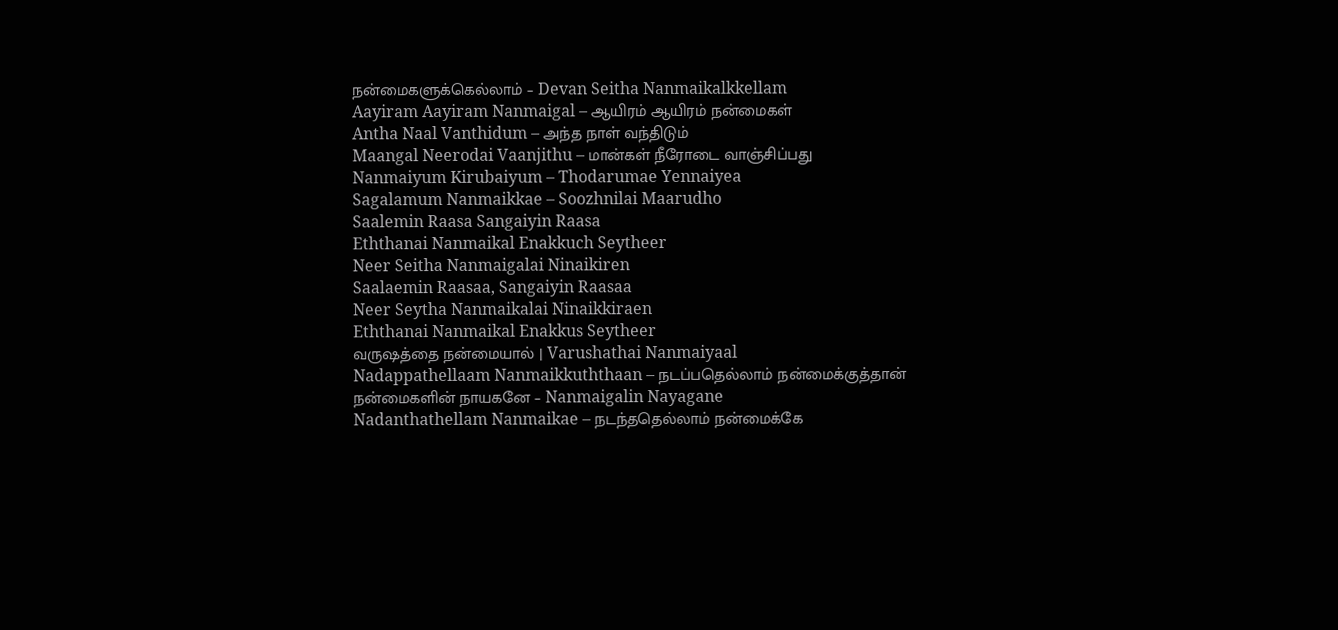நன்மைகளுக்கெல்லாம் – Devan Seitha Nanmaikalkkellam
Aayiram Aayiram Nanmaigal – ஆயிரம் ஆயிரம் நன்மைகள்
Antha Naal Vanthidum – அந்த நாள் வந்திடும்
Maangal Neerodai Vaanjithu – மான்கள் நீரோடை வாஞ்சிப்பது
Nanmaiyum Kirubaiyum – Thodarumae Yennaiyea
Sagalamum Nanmaikkae – Soozhnilai Maarudho
Saalemin Raasa Sangaiyin Raasa
Eththanai Nanmaikal Enakkuch Seytheer
Neer Seitha Nanmaigalai Ninaikiren
Saalaemin Raasaa, Sangaiyin Raasaa
Neer Seytha Nanmaikalai Ninaikkiraen
Eththanai Nanmaikal Enakkus Seytheer
வருஷத்தை நன்மையால் | Varushathai Nanmaiyaal
Nadappathellaam Nanmaikkuththaan – நடப்பதெல்லாம் நன்மைக்குத்தான்
நன்மைகளின் நாயகனே – Nanmaigalin Nayagane
Nadanthathellam Nanmaikae – நடந்ததெல்லாம் நன்மைக்கே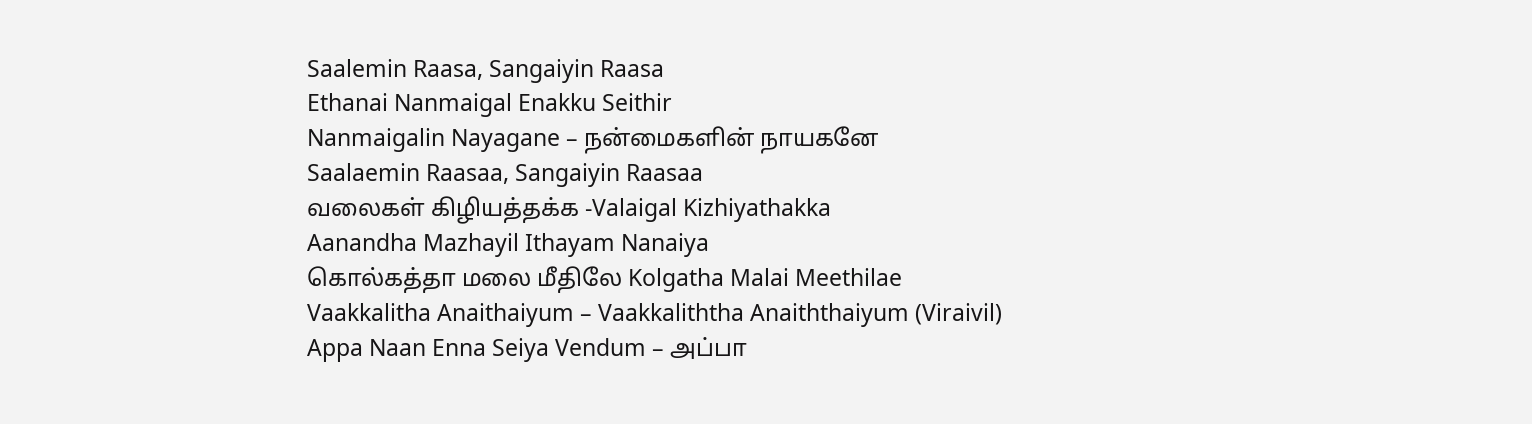Saalemin Raasa, Sangaiyin Raasa
Ethanai Nanmaigal Enakku Seithir
Nanmaigalin Nayagane – நன்மைகளின் நாயகனே
Saalaemin Raasaa, Sangaiyin Raasaa
வலைகள் கிழியத்தக்க -Valaigal Kizhiyathakka
Aanandha Mazhayil Ithayam Nanaiya
கொல்கத்தா மலை மீதிலே Kolgatha Malai Meethilae
Vaakkalitha Anaithaiyum – Vaakkaliththa Anaiththaiyum (Viraivil)
Appa Naan Enna Seiya Vendum – அப்பா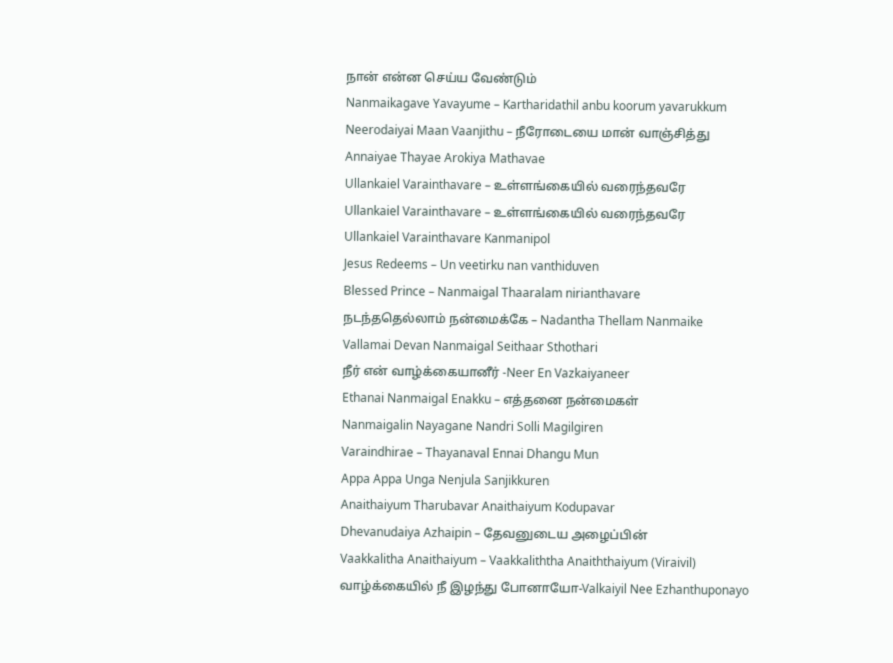நான் என்ன செய்ய வேண்டும்
Nanmaikagave Yavayume – Kartharidathil anbu koorum yavarukkum
Neerodaiyai Maan Vaanjithu – நீரோடையை மான் வாஞ்சித்து
Annaiyae Thayae Arokiya Mathavae
Ullankaiel Varainthavare – உள்ளங்கையில் வரைந்தவரே
Ullankaiel Varainthavare – உள்ளங்கையில் வரைந்தவரே
Ullankaiel Varainthavare Kanmanipol
Jesus Redeems – Un veetirku nan vanthiduven
Blessed Prince – Nanmaigal Thaaralam nirianthavare
நடந்ததெல்லாம் நன்மைக்கே – Nadantha Thellam Nanmaike
Vallamai Devan Nanmaigal Seithaar Sthothari
நீர் என் வாழ்க்கையானீர் -Neer En Vazkaiyaneer
Ethanai Nanmaigal Enakku – எத்தனை நன்மைகள்
Nanmaigalin Nayagane Nandri Solli Magilgiren
Varaindhirae – Thayanaval Ennai Dhangu Mun
Appa Appa Unga Nenjula Sanjikkuren
Anaithaiyum Tharubavar Anaithaiyum Kodupavar
Dhevanudaiya Azhaipin – தேவனுடைய அழைப்பின்
Vaakkalitha Anaithaiyum – Vaakkaliththa Anaiththaiyum (Viraivil)
வாழ்க்கையில் நீ இழந்து போனாயோ-Valkaiyil Nee Ezhanthuponayo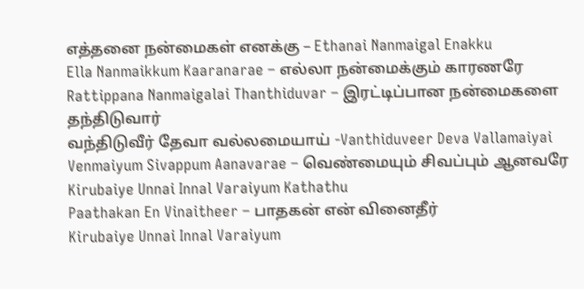எத்தனை நன்மைகள் எனக்கு – Ethanai Nanmaigal Enakku
Ella Nanmaikkum Kaaranarae – எல்லா நன்மைக்கும் காரணரே
Rattippana Nanmaigalai Thanthiduvar – இரட்டிப்பான நன்மைகளை தந்திடுவார்
வந்திடுவீர் தேவா வல்லமையாய் -Vanthiduveer Deva Vallamaiyai
Venmaiyum Sivappum Aanavarae – வெண்மையும் சிவப்பும் ஆனவரே
Kirubaiye Unnai Innal Varaiyum Kathathu
Paathakan En Vinaitheer – பாதகன் என் வினைதீர்
Kirubaiye Unnai Innal Varaiyum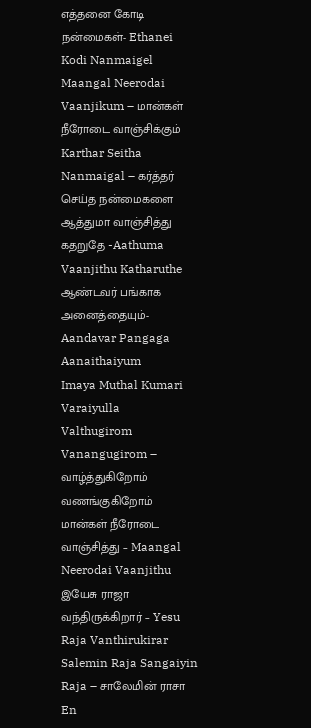எத்தனை கோடி நன்மைகள்- Ethanei Kodi Nanmaigel
Maangal Neerodai Vaanjikum – மான்கள் நீரோடை வாஞ்சிக்கும்
Karthar Seitha Nanmaigal – கர்த்தர் செய்த நன்மைகளை
ஆத்துமா வாஞ்சித்து கதறுதே -Aathuma Vaanjithu Katharuthe
ஆண்டவர் பங்காக அனைத்தையும்- Aandavar Pangaga Aanaithaiyum
Imaya Muthal Kumari Varaiyulla
Valthugirom Vanangugirom – வாழ்த்துகிறோம் வணங்குகிறோம்
மான்கள் நீரோடை வாஞ்சித்து – Maangal Neerodai Vaanjithu
இயேசு ராஜா வந்திருக்கிறார் – Yesu Raja Vanthirukirar
Salemin Raja Sangaiyin Raja – சாலேமின் ராசா
En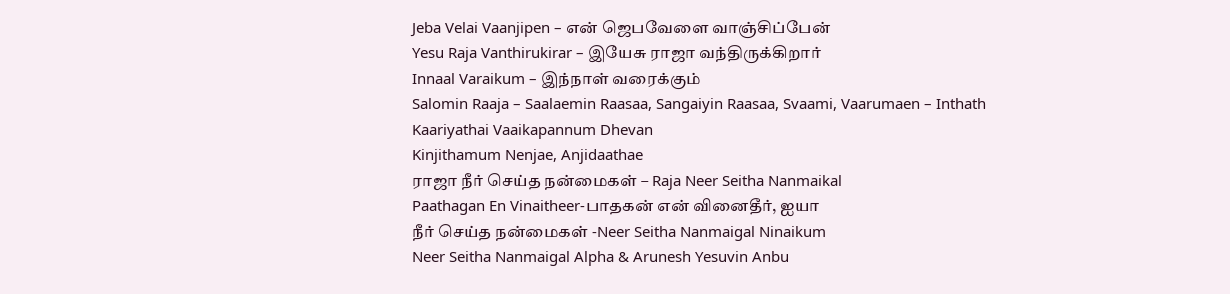Jeba Velai Vaanjipen – என் ஜெபவேளை வாஞ்சிப்பேன்
Yesu Raja Vanthirukirar – இயேசு ராஜா வந்திருக்கிறார்
Innaal Varaikum – இந்நாள் வரைக்கும்
Salomin Raaja – Saalaemin Raasaa, Sangaiyin Raasaa, Svaami, Vaarumaen – Inthath
Kaariyathai Vaaikapannum Dhevan
Kinjithamum Nenjae, Anjidaathae
ராஜா நீர் செய்த நன்மைகள் – Raja Neer Seitha Nanmaikal
Paathagan En Vinaitheer-பாதகன் என் வினைதீர், ஐயா
நீர் செய்த நன்மைகள் -Neer Seitha Nanmaigal Ninaikum
Neer Seitha Nanmaigal Alpha & Arunesh Yesuvin Anbu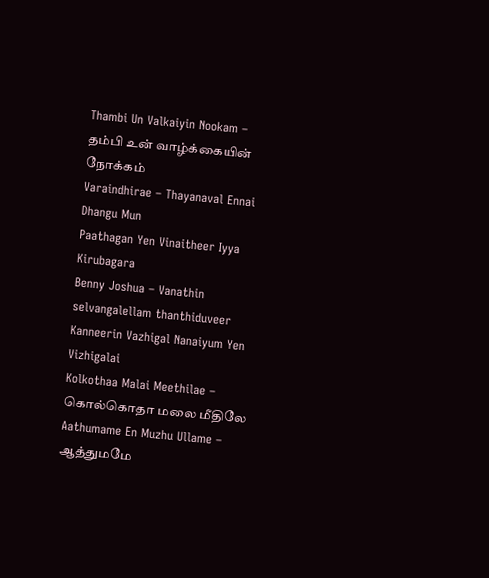Thambi Un Valkaiyin Nookam – தம்பி உன் வாழ்க்கையின் நோக்கம்
Varaindhirae – Thayanaval Ennai Dhangu Mun
Paathagan Yen Vinaitheer Iyya Kirubagara
Benny Joshua – Vanathin selvangalellam thanthiduveer
Kanneerin Vazhigal Nanaiyum Yen Vizhigalai
Kolkothaa Malai Meethilae – கொல்கொதா மலை மீதிலே
Aathumame En Muzhu Ullame – ஆத்துமமே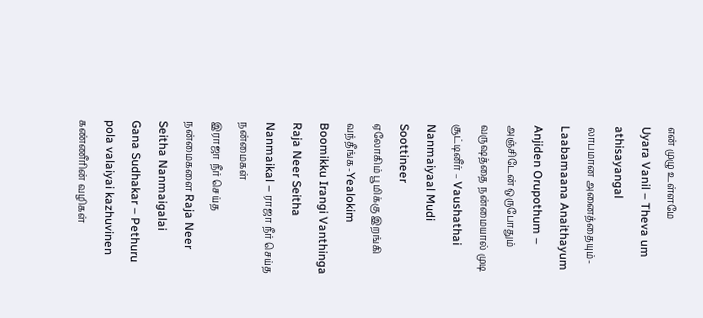என் முழு உள்ளமே
Uyara Vanil – Theva um athisayangal
லாபமான அனைத்தையும்-Laabamaana Anaithayum
Anjiden Orupothum – அஞ்சிடேன் ஒருபோதும்
வருஷத்தை நன்மையால் முடி சூட்டினீர் – Vaushathai Nanmaiyaal Mudi Soottineer
ஏலோகிம் பூமிக்கு இறங்கி வந்தீங்க-Yealokim Boomikku Irangi Vanthinga
Raja Neer Seitha Nanmaikal – ராஜா நீர் செய்த நன்மைகள்
இராஜா நீர் செய்த நன்மைகளை Raja Neer Seitha Nanmaigalai
Gana Sudhakar – Pethuru pola valaiyai kazhuvinen
கண்ணீரின் வழிகள்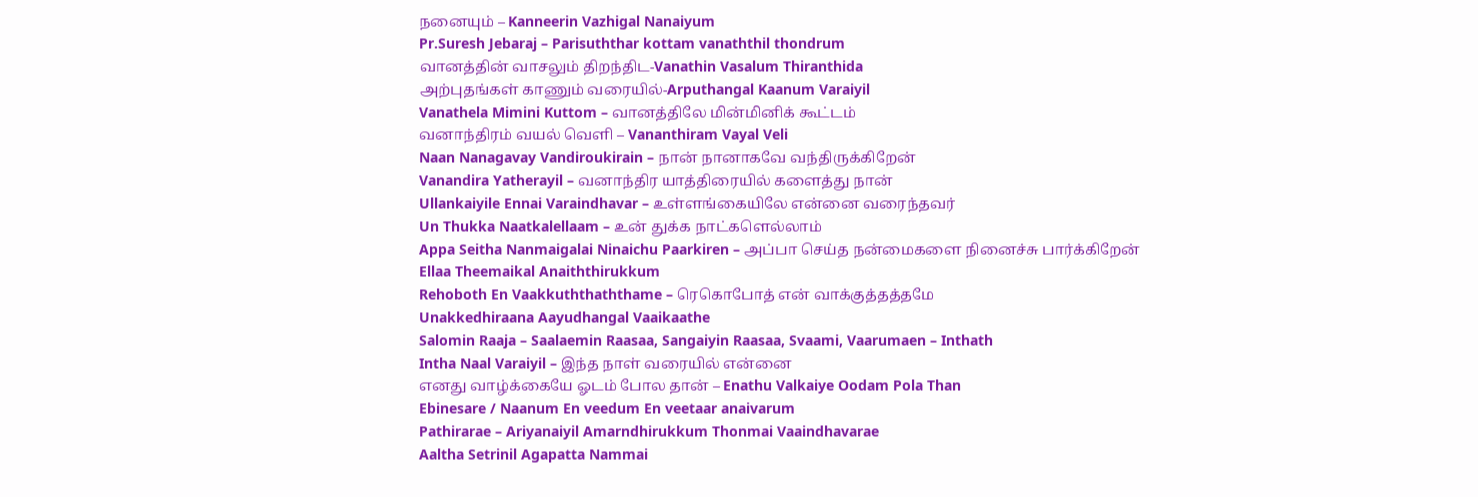நனையும் – Kanneerin Vazhigal Nanaiyum
Pr.Suresh Jebaraj – Parisuththar kottam vanaththil thondrum
வானத்தின் வாசலும் திறந்திட-Vanathin Vasalum Thiranthida
அற்புதங்கள் காணும் வரையில்-Arputhangal Kaanum Varaiyil
Vanathela Mimini Kuttom – வானத்திலே மின்மினிக் கூட்டம்
வனாந்திரம் வயல் வெளி – Vananthiram Vayal Veli
Naan Nanagavay Vandiroukirain – நான் நானாகவே வந்திருக்கிறேன்
Vanandira Yatherayil – வனாந்திர யாத்திரையில் களைத்து நான்
Ullankaiyile Ennai Varaindhavar – உள்ளங்கையிலே என்னை வரைந்தவர்
Un Thukka Naatkalellaam – உன் துக்க நாட்களெல்லாம்
Appa Seitha Nanmaigalai Ninaichu Paarkiren – அப்பா செய்த நன்மைகளை நினைச்சு பார்க்கிறேன்
Ellaa Theemaikal Anaiththirukkum
Rehoboth En Vaakkuththaththame – ரெகொபோத் என் வாக்குத்தத்தமே
Unakkedhiraana Aayudhangal Vaaikaathe
Salomin Raaja – Saalaemin Raasaa, Sangaiyin Raasaa, Svaami, Vaarumaen – Inthath
Intha Naal Varaiyil – இந்த நாள் வரையில் என்னை
எனது வாழ்க்கையே ஓடம் போல தான் – Enathu Valkaiye Oodam Pola Than
Ebinesare / Naanum En veedum En veetaar anaivarum
Pathirarae – Ariyanaiyil Amarndhirukkum Thonmai Vaaindhavarae
Aaltha Setrinil Agapatta Nammai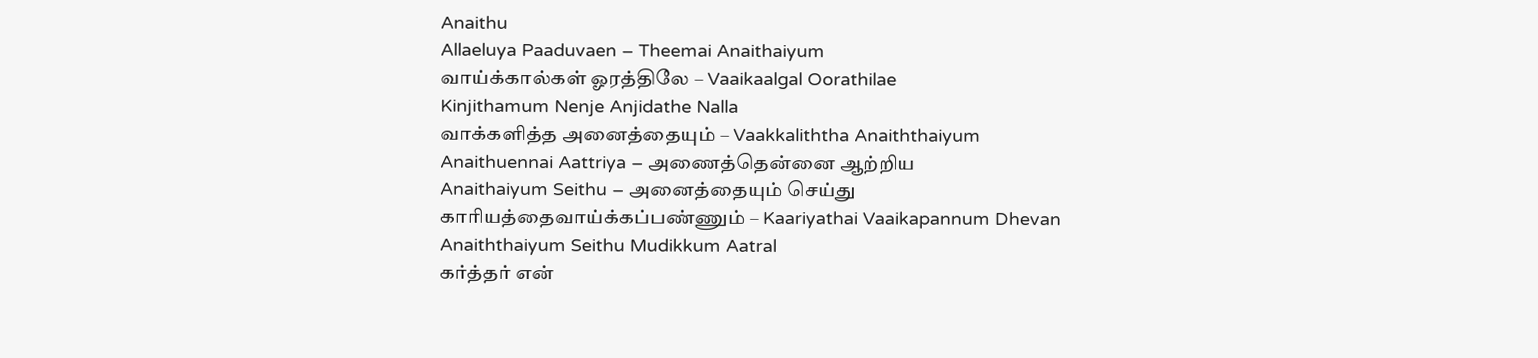Anaithu
Allaeluya Paaduvaen – Theemai Anaithaiyum
வாய்க்கால்கள் ஓரத்திலே – Vaaikaalgal Oorathilae
Kinjithamum Nenje Anjidathe Nalla
வாக்களித்த அனைத்தையும் – Vaakkaliththa Anaiththaiyum
Anaithuennai Aattriya – அணைத்தென்னை ஆற்றிய
Anaithaiyum Seithu – அனைத்தையும் செய்து
காரியத்தைவாய்க்கப்பண்ணும் – Kaariyathai Vaaikapannum Dhevan
Anaiththaiyum Seithu Mudikkum Aatral
கர்த்தர் என்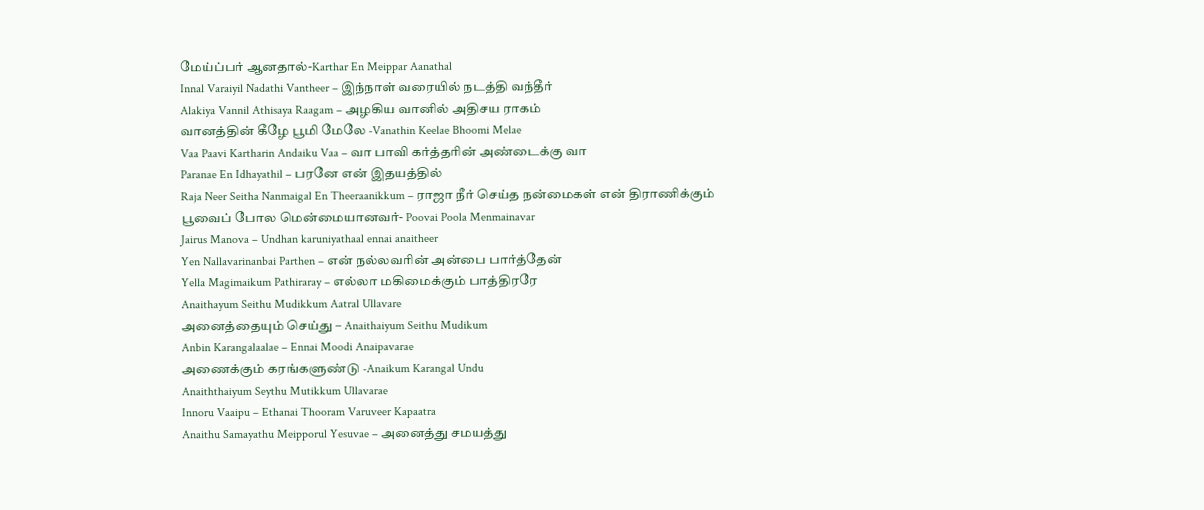மேய்ப்பர் ஆனதால்-Karthar En Meippar Aanathal
Innal Varaiyil Nadathi Vantheer – இந்நாள் வரையில் நடத்தி வந்தீர்
Alakiya Vannil Athisaya Raagam – அழகிய வானில் அதிசய ராகம்
வானத்தின் கீழே பூமி மேலே -Vanathin Keelae Bhoomi Melae
Vaa Paavi Kartharin Andaiku Vaa – வா பாவி கர்த்தரின் அண்டைக்கு வா
Paranae En Idhayathil – பரனே என் இதயத்தில்
Raja Neer Seitha Nanmaigal En Theeraanikkum – ராஜா நீர் செய்த நன்மைகள் என் திராணிக்கும்
பூவைப் போல மென்மையானவர்- Poovai Poola Menmainavar
Jairus Manova – Undhan karuniyathaal ennai anaitheer
Yen Nallavarinanbai Parthen – என் நல்லவரின் அன்பை பார்த்தேன்
Yella Magimaikum Pathiraray – எல்லா மகிமைக்கும் பாத்திரரே
Anaithayum Seithu Mudikkum Aatral Ullavare
அனைத்தையும் செய்து – Anaithaiyum Seithu Mudikum
Anbin Karangalaalae – Ennai Moodi Anaipavarae
அணைக்கும் கரங்களுண்டு -Anaikum Karangal Undu
Anaiththaiyum Seythu Mutikkum Ullavarae
Innoru Vaaipu – Ethanai Thooram Varuveer Kapaatra
Anaithu Samayathu Meipporul Yesuvae – அனைத்து சமயத்து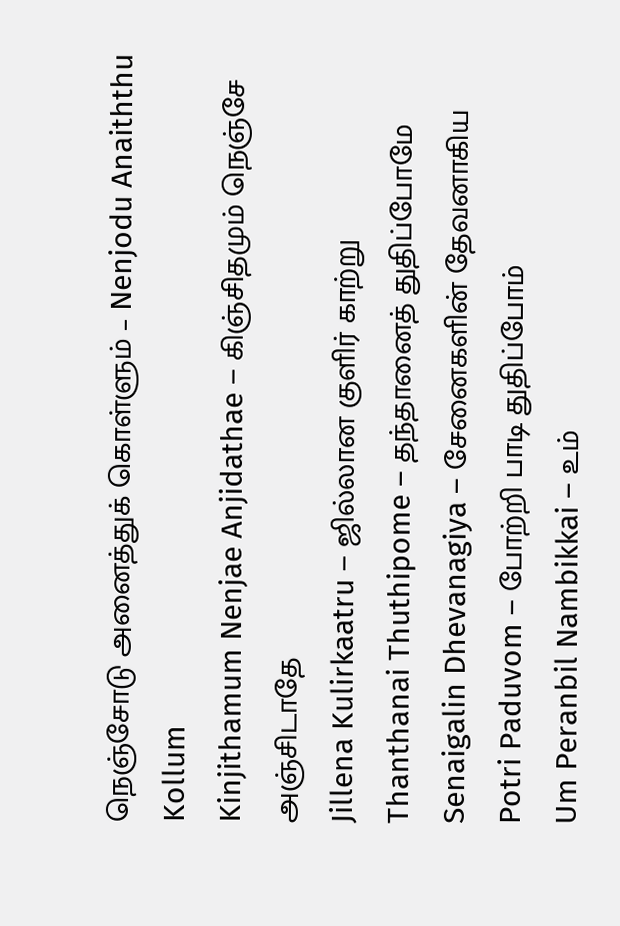நெஞ்சோடு அனைத்துக் கொள்ளும் – Nenjodu Anaiththu Kollum
Kinjithamum Nenjae Anjidathae – கிஞ்சிதமும் நெஞ்சே அஞ்சிடாதே
Jillena Kulirkaatru – ஜில்லான குளிர் காற்று
Thanthanai Thuthipome – தந்தானைத் துதிப்போமே
Senaigalin Dhevanagiya – சேனைகளின் தேவனாகிய
Potri Paduvom – போற்றி பாடி துதிப்போம்
Um Peranbil Nambikkai – உம்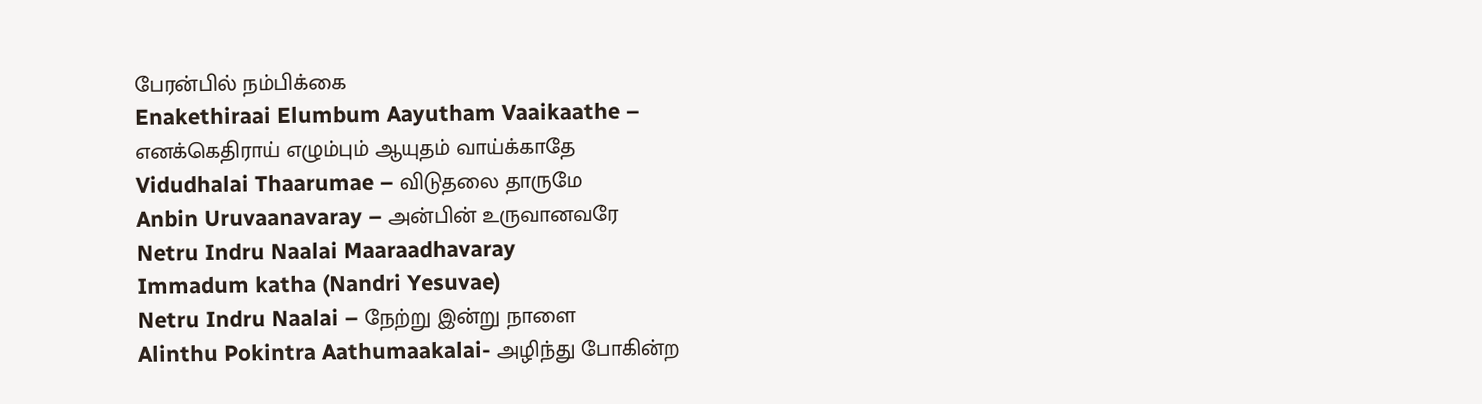பேரன்பில் நம்பிக்கை
Enakethiraai Elumbum Aayutham Vaaikaathe – எனக்கெதிராய் எழும்பும் ஆயுதம் வாய்க்காதே
Vidudhalai Thaarumae – விடுதலை தாருமே
Anbin Uruvaanavaray – அன்பின் உருவானவரே
Netru Indru Naalai Maaraadhavaray
Immadum katha (Nandri Yesuvae)
Netru Indru Naalai – நேற்று இன்று நாளை
Alinthu Pokintra Aathumaakalai- அழிந்து போகின்ற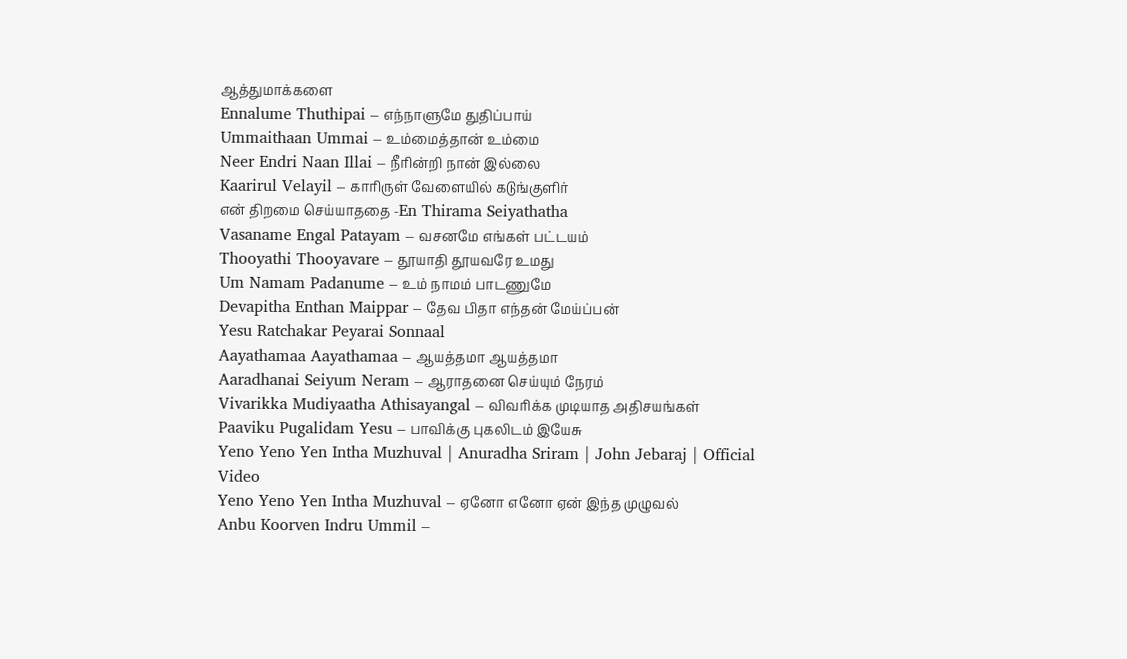ஆத்துமாக்களை
Ennalume Thuthipai – எந்நாளுமே துதிப்பாய்
Ummaithaan Ummai – உம்மைத்தான் உம்மை
Neer Endri Naan Illai – நீரின்றி நான் இல்லை
Kaarirul Velayil – காரிருள் வேளையில் கடுங்குளிர்
என் திறமை செய்யாததை -En Thirama Seiyathatha
Vasaname Engal Patayam – வசனமே எங்கள் பட்டயம்
Thooyathi Thooyavare – தூயாதி தூயவரே உமது
Um Namam Padanume – உம் நாமம் பாடணுமே
Devapitha Enthan Maippar – தேவ பிதா எந்தன் மேய்ப்பன்
Yesu Ratchakar Peyarai Sonnaal
Aayathamaa Aayathamaa – ஆயத்தமா ஆயத்தமா
Aaradhanai Seiyum Neram – ஆராதனை செய்யும் நேரம்
Vivarikka Mudiyaatha Athisayangal – விவரிக்க முடியாத அதிசயங்கள்
Paaviku Pugalidam Yesu – பாவிக்கு புகலிடம் இயேசு
Yeno Yeno Yen Intha Muzhuval | Anuradha Sriram | John Jebaraj | Official Video
Yeno Yeno Yen Intha Muzhuval – ஏனோ எனோ ஏன் இந்த முழுவல்
Anbu Koorven Indru Ummil –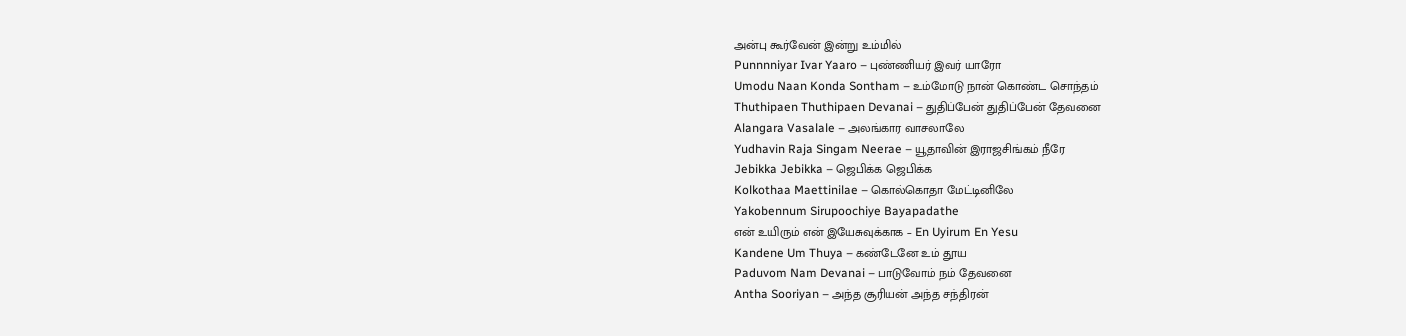அன்பு கூர்வேன் இன்று உம்மில்
Punnnniyar Ivar Yaaro – புண்ணியர் இவர் யாரோ
Umodu Naan Konda Sontham – உம்மோடு நான் கொண்ட சொந்தம்
Thuthipaen Thuthipaen Devanai – துதிப்பேன் துதிப்பேன் தேவனை
Alangara Vasalale – அலங்கார வாசலாலே
Yudhavin Raja Singam Neerae – யூதாவின் இராஜசிங்கம் நீரே
Jebikka Jebikka – ஜெபிக்க ஜெபிக்க
Kolkothaa Maettinilae – கொல்கொதா மேட்டினிலே
Yakobennum Sirupoochiye Bayapadathe
என் உயிரும் என் இயேசுவுக்காக – En Uyirum En Yesu
Kandene Um Thuya – கண்டேனே உம் தூய
Paduvom Nam Devanai – பாடுவோம் நம் தேவனை
Antha Sooriyan – அந்த சூரியன் அந்த சந்திரன்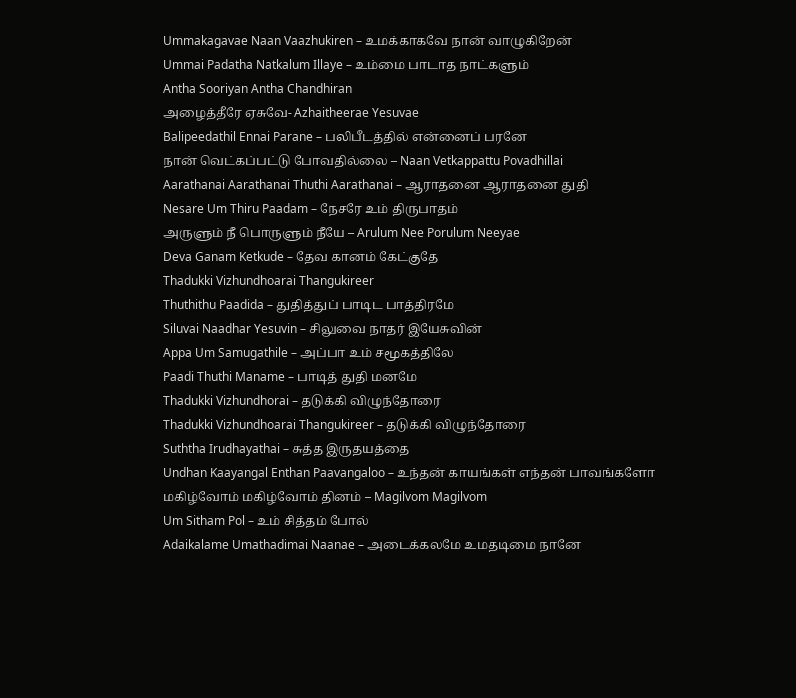Ummakagavae Naan Vaazhukiren – உமக்காகவே நான் வாழுகிறேன்
Ummai Padatha Natkalum Illaye – உம்மை பாடாத நாட்களும்
Antha Sooriyan Antha Chandhiran
அழைத்தீரே ஏசுவே- Azhaitheerae Yesuvae
Balipeedathil Ennai Parane – பலிபீடத்தில் என்னைப் பரனே
நான் வெட்கப்பட்டு போவதில்லை – Naan Vetkappattu Povadhillai
Aarathanai Aarathanai Thuthi Aarathanai – ஆராதனை ஆராதனை துதி
Nesare Um Thiru Paadam – நேசரே உம் திருபாதம்
அருளும் நீ பொருளும் நீயே – Arulum Nee Porulum Neeyae
Deva Ganam Ketkude – தேவ கானம் கேட்குதே
Thadukki Vizhundhoarai Thangukireer
Thuthithu Paadida – துதித்துப் பாடிட பாத்திரமே
Siluvai Naadhar Yesuvin – சிலுவை நாதர் இயேசுவின்
Appa Um Samugathile – அப்பா உம் சமூகத்திலே
Paadi Thuthi Maname – பாடித் துதி மனமே
Thadukki Vizhundhorai – தடுக்கி விழுந்தோரை
Thadukki Vizhundhoarai Thangukireer – தடுக்கி விழுந்தோரை
Suththa Irudhayathai – சுத்த இருதயத்தை
Undhan Kaayangal Enthan Paavangaloo – உந்தன் காயங்கள் எந்தன் பாவங்களோ
மகிழ்வோம் மகிழ்வோம் தினம் – Magilvom Magilvom
Um Sitham Pol – உம் சித்தம் போல்
Adaikalame Umathadimai Naanae – அடைக்கலமே உமதடிமை நானே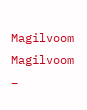Magilvoom Magilvoom –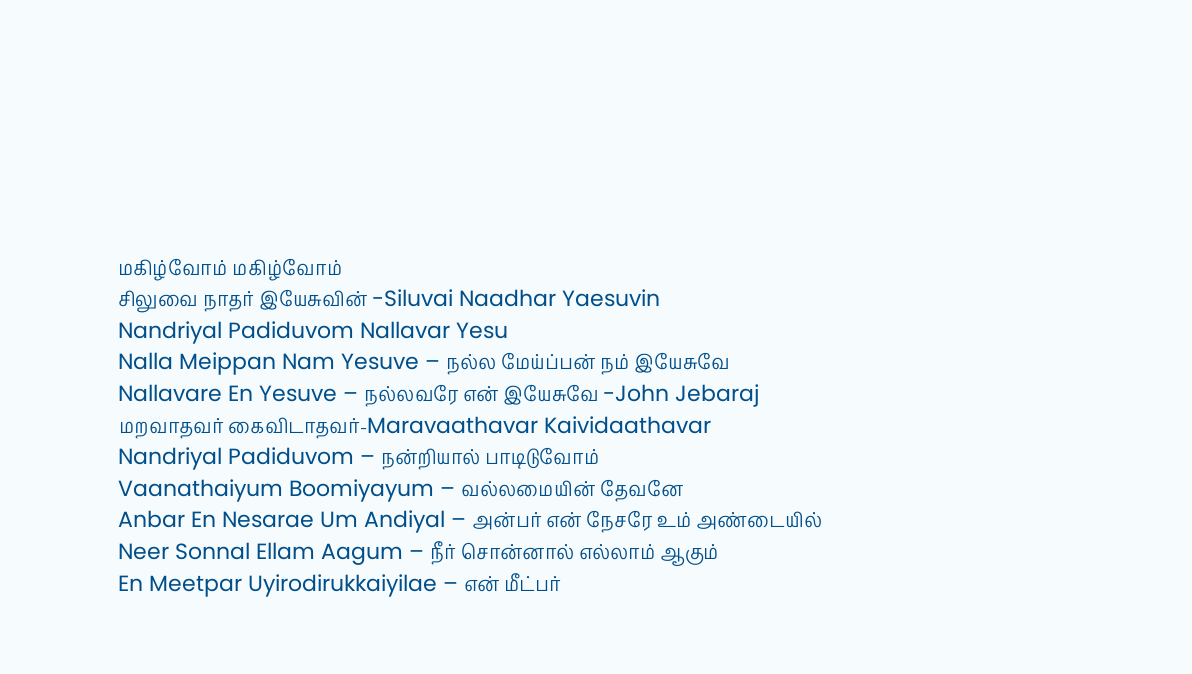மகிழ்வோம் மகிழ்வோம்
சிலுவை நாதர் இயேசுவின் -Siluvai Naadhar Yaesuvin
Nandriyal Padiduvom Nallavar Yesu
Nalla Meippan Nam Yesuve – நல்ல மேய்ப்பன் நம் இயேசுவே
Nallavare En Yesuve – நல்லவரே என் இயேசுவே -John Jebaraj
மறவாதவர் கைவிடாதவர்-Maravaathavar Kaividaathavar
Nandriyal Padiduvom – நன்றியால் பாடிடுவோம்
Vaanathaiyum Boomiyayum – வல்லமையின் தேவனே
Anbar En Nesarae Um Andiyal – அன்பர் என் நேசரே உம் அண்டையில்
Neer Sonnal Ellam Aagum – நீர் சொன்னால் எல்லாம் ஆகும்
En Meetpar Uyirodirukkaiyilae – என் மீட்பர்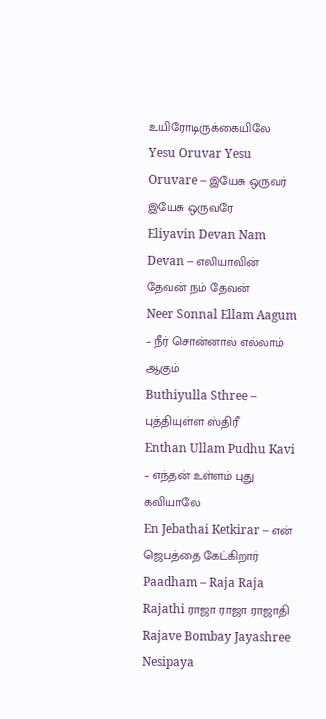உயிரோடிருக்கையிலே
Yesu Oruvar Yesu Oruvare – இயேசு ஒருவர் இயேசு ஒருவரே
Eliyavin Devan Nam Devan – எலியாவின் தேவன் நம் தேவன்
Neer Sonnal Ellam Aagum – நீர் சொன்னால் எல்லாம் ஆகும்
Buthiyulla Sthree – புத்தியுள்ள ஸ்திரீ
Enthan Ullam Pudhu Kavi – எந்தன் உள்ளம் புது கவியாலே
En Jebathai Ketkirar – என் ஜெபத்தை கேட்கிறார்
Paadham – Raja Raja Rajathi ராஜா ராஜா ராஜாதி Rajave Bombay Jayashree Nesipaya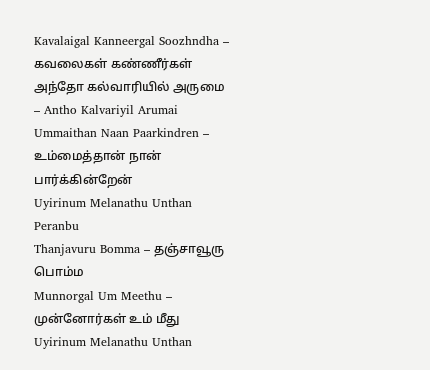Kavalaigal Kanneergal Soozhndha – கவலைகள் கண்ணீர்கள்
அந்தோ கல்வாரியில் அருமை – Antho Kalvariyil Arumai
Ummaithan Naan Paarkindren – உம்மைத்தான் நான் பார்க்கின்றேன்
Uyirinum Melanathu Unthan Peranbu
Thanjavuru Bomma – தஞ்சாவூரு பொம்ம
Munnorgal Um Meethu – முன்னோர்கள் உம் மீது
Uyirinum Melanathu Unthan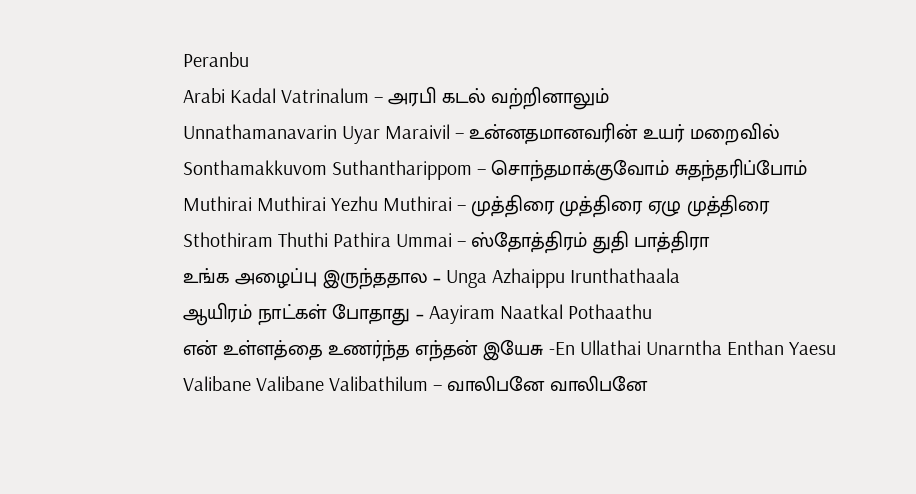Peranbu
Arabi Kadal Vatrinalum – அரபி கடல் வற்றினாலும்
Unnathamanavarin Uyar Maraivil – உன்னதமானவரின் உயர் மறைவில்
Sonthamakkuvom Suthantharippom – சொந்தமாக்குவோம் சுதந்தரிப்போம்
Muthirai Muthirai Yezhu Muthirai – முத்திரை முத்திரை ஏழு முத்திரை
Sthothiram Thuthi Pathira Ummai – ஸ்தோத்திரம் துதி பாத்திரா
உங்க அழைப்பு இருந்ததால – Unga Azhaippu Irunthathaala
ஆயிரம் நாட்கள் போதாது – Aayiram Naatkal Pothaathu
என் உள்ளத்தை உணர்ந்த எந்தன் இயேசு -En Ullathai Unarntha Enthan Yaesu
Valibane Valibane Valibathilum – வாலிபனே வாலிபனே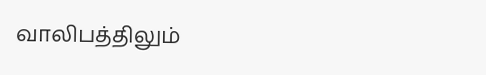வாலிபத்திலும்